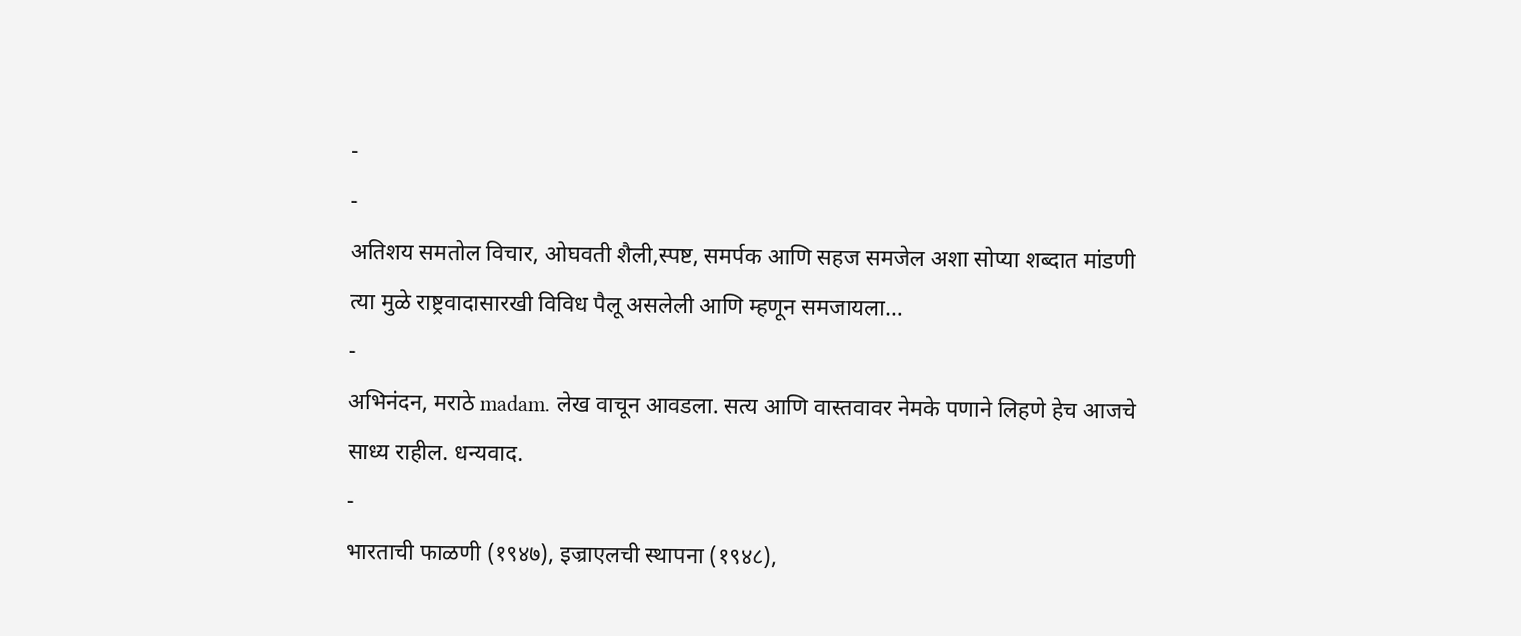-
-
अतिशय समतोल विचार, ओघवती शैली,स्पष्ट, समर्पक आणि सहज समजेल अशा सोप्या शब्दात मांडणी त्या मुळे राष्ट्रवादासारखी विविध पैलू असलेली आणि म्हणून समजायला…
-
अभिनंदन, मराठे madam. लेख वाचून आवडला. सत्य आणि वास्तवावर नेमके पणाने लिहणे हेच आजचे साध्य राहील. धन्यवाद.
-
भारताची फाळणी (१९४७), इज्राएलची स्थापना (१९४८),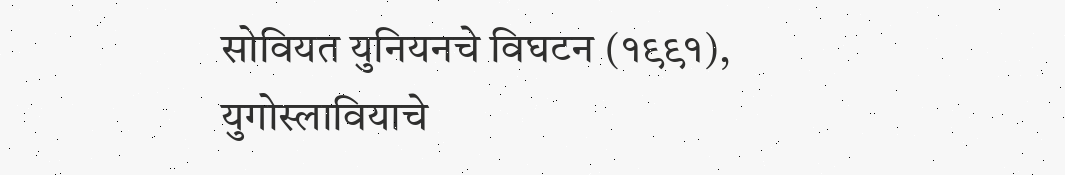सोवियत युनियनचे विघटन (१९९१), युगोस्लावियाचे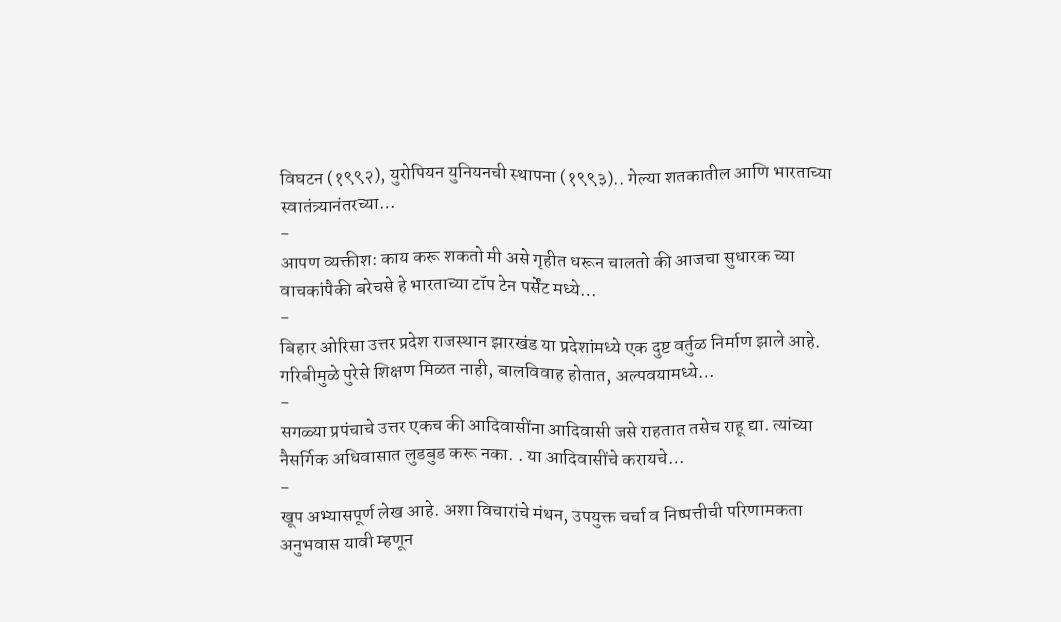विघटन (१९९२), युरोपियन युनियनची स्थापना (१९९३).. गेल्या शतकातील आणि भारताच्या स्वातंत्र्यानंतरच्या…
-
आपण व्यक्तीश: काय करू शकतो मी असे गृहीत धरून चालतो की आजचा सुधारक च्या वाचकांपैकी बरेचसे हे भारताच्या टॉप टेन पर्सेंट मध्ये…
-
बिहार ओरिसा उत्तर प्रदेश राजस्थान झारखंड या प्रदेशांमध्ये एक दुष्ट वर्तुळ निर्माण झाले आहे. गरिबीमुळे पुरेसे शिक्षण मिळत नाही, बालविवाह होतात, अल्पवयामध्ये…
-
सगळ्या प्रपंचाचे उत्तर एकच की आदिवासींना आदिवासी जसे राहतात तसेच राहू द्या. त्यांच्या नैसर्गिक अधिवासात लुडबुड करू नका. . या आदिवासींचे करायचे…
-
खूप अभ्यासपूर्ण लेख आहे. अशा विचारांचे मंथन, उपयुक्त चर्चा व निष्पत्तीची परिणामकता अनुभवास यावी म्हणून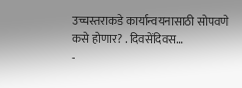उच्चस्तराकडे कार्यान्वयनासाठी सोपवणे कसे होणार? . दिवसेंदिवस…
-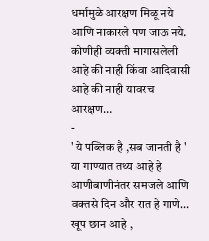धर्मामुळे आरक्षण मिळू नये आणि नाकारले पण जाऊ नये. कोणीही व्यक्ती मागासलेली आहे की नाही किंवा आदिवासी आहे की नाही यावरच आरक्षण…
-
' ये पब्लिक है ,सब जानती है ' या गाण्यात तथ्य आहे हे आणीबाणीनंतर समजले आणि वक्तसे दिन और रात हे गाणे…
खूप छान आहे ,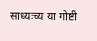साध्यःच्य या गोष्टी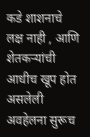कडे शाशनाचे लक्ष नाही , आणि शेतकऱ्यांची आधीच खूप होत असलेली अवहेलना सुरूच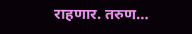राहणार. तरुण…